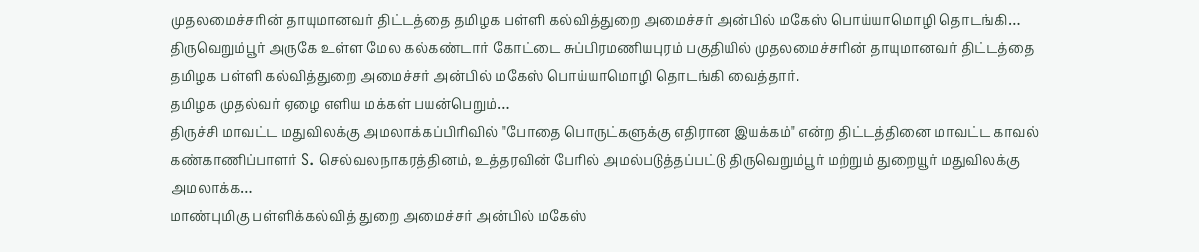முதலமைச்சரின் தாயுமானவர் திட்டத்தை தமிழக பள்ளி கல்வித்துறை அமைச்சர் அன்பில் மகேஸ் பொய்யாமொழி தொடங்கி…
திருவெறும்பூர் அருகே உள்ள மேல கல்கண்டார் கோட்டை சுப்பிரமணியபுரம் பகுதியில் முதலமைச்சரின் தாயுமானவர் திட்டத்தை தமிழக பள்ளி கல்வித்துறை அமைச்சர் அன்பில் மகேஸ் பொய்யாமொழி தொடங்கி வைத்தார்.
தமிழக முதல்வர் ஏழை எளிய மக்கள் பயன்பெறும்…
திருச்சி மாவட்ட மதுவிலக்கு அமலாக்கப்பிரிவில் "போதை பொருட்களுக்கு எதிரான இயக்கம்" என்ற திட்டத்தினை மாவட்ட காவல் கண்காணிப்பாளர் S. செல்வலநாகரத்தினம், உத்தரவின் பேரில் அமல்படுத்தப்பட்டு திருவெறும்பூர் மற்றும் துறையூர் மதுவிலக்கு அமலாக்க…
மாண்புமிகு பள்ளிக்கல்வித் துறை அமைச்சர் அன்பில் மகேஸ்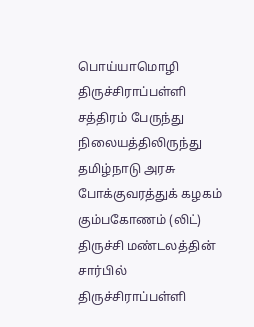பொய்யாமொழி திருச்சிராப்பள்ளி சத்திரம் பேருந்து நிலையத்திலிருந்து தமிழ்நாடு அரசு போக்குவரத்துக் கழகம் கும்பகோணம் (லிட்) திருச்சி மண்டலத்தின் சார்பில் திருச்சிராப்பள்ளி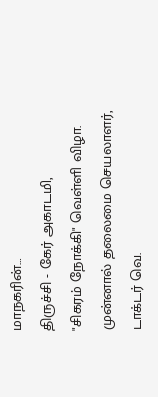மாநகரின்…
திருச்சி - கேர் அகாடமி,
"சிகரம் நோக்கி" வெள்ளி விழா.
முன்னால் தலைமை செயலாளர், டாக்டர் வெ.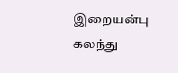இறையன்பு கலந்து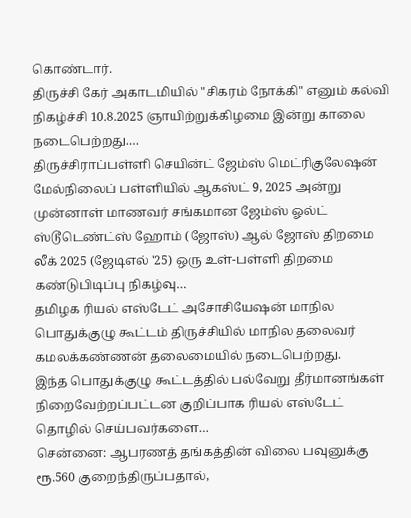கொண்டார்.
திருச்சி கேர் அகாடமியில் "சிகரம் நோக்கி" எனும் கல்வி நிகழ்ச்சி 10.8.2025 ஞாயிற்றுக்கிழமை இன்று காலை நடைபெற்றது.…
திருச்சிராப்பள்ளி செயின்ட் ஜேம்ஸ் மெட்ரிகுலேஷன் மேல்நிலைப் பள்ளியில் ஆகஸ்ட் 9, 2025 அன்று முன்னாள் மாணவர் சங்கமான ஜேம்ஸ் ஓல்ட் ஸ்டூடெண்ட்ஸ் ஹோம் (ஜோஸ்) ஆல் ஜோஸ் திறமை லீக் 2025 (ஜேடிஎல் '25) ஒரு உள்-பள்ளி திறமை கண்டுபிடிப்பு நிகழ்வு…
தமிழக ரியல் எஸ்டேட் அசோசியேஷன் மாநில பொதுக்குழு கூட்டம் திருச்சியில் மாநில தலைவர் கமலக்கண்ணன் தலைமையில் நடைபெற்றது.
இந்த பொதுக்குழு கூட்டத்தில் பல்வேறு தீர்மானங்கள் நிறைவேற்றப்பட்டன குறிப்பாக ரியல் எஸ்டேட் தொழில் செய்பவர்களை…
சென்னை: ஆபரணத் தங்கத்தின் விலை பவுனுக்கு ரூ.560 குறைந்திருப்பதால்,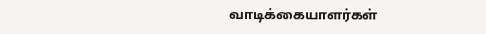வாடிக்கையாளர்கள்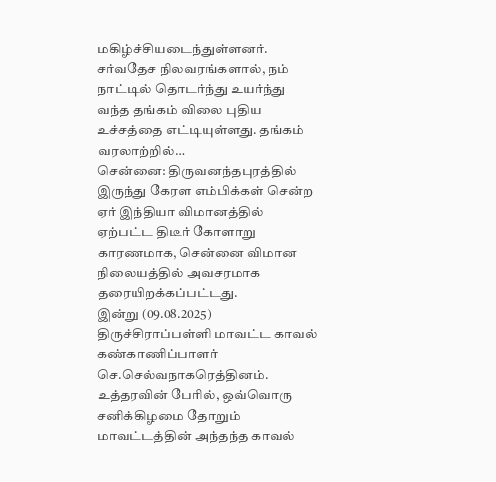மகிழ்ச்சியடைந்துள்ளனர்.
சர்வதேச நிலவரங்களால், நம் நாட்டில் தொடர்ந்து உயர்ந்து வந்த தங்கம் விலை புதிய உச்சத்தை எட்டியுள்ளது. தங்கம் வரலாற்றில்…
சென்னை: திருவனந்தபுரத்தில் இருந்து கேரள எம்பிக்கள் சென்ற ஏர் இந்தியா விமானத்தில் ஏற்பட்ட திடீர் கோளாறு காரணமாக, சென்னை விமான நிலையத்தில் அவசரமாக தரையிறக்கப்பட்டது.
இன்று (09.08.2025) திருச்சிராப்பள்ளி மாவட்ட காவல் கண்காணிப்பாளர் செ.செல்வநாகரெத்தினம். உத்தரவின் பேரில், ஒவ்வொரு சனிக்கிழமை தோறும் மாவட்டத்தின் அந்தந்த காவல்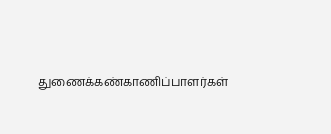துணைக்கண்காணிப்பாளர்கள்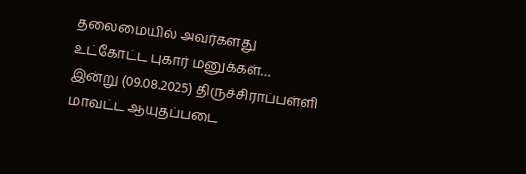தலைமையில் அவர்களது உட்கோட்ட புகார் மனுக்கள்…
இன்று (09.08.2025) திருச்சிராப்பள்ளி மாவட்ட ஆயுதப்படை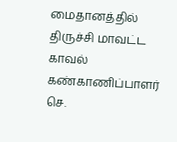மைதானத்தில் திருச்சி மாவட்ட காவல் கண்காணிப்பாளர் செ.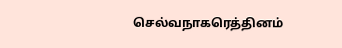செல்வநாகரெத்தினம்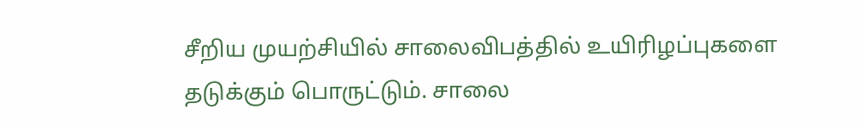சீறிய முயற்சியில் சாலைவிபத்தில் உயிரிழப்புகளை தடுக்கும் பொருட்டும். சாலை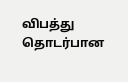விபத்து தொடர்பான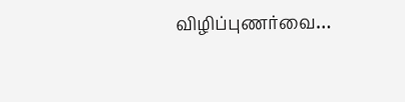விழிப்புணர்வை…